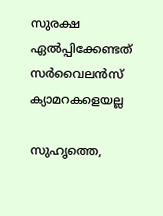സുരക്ഷ ഏല്‍പ്പിക്കേണ്ടത് സര്‍വൈലന്‍സ് ക്യാമറകളെയല്ല

സുഹൃത്തെ,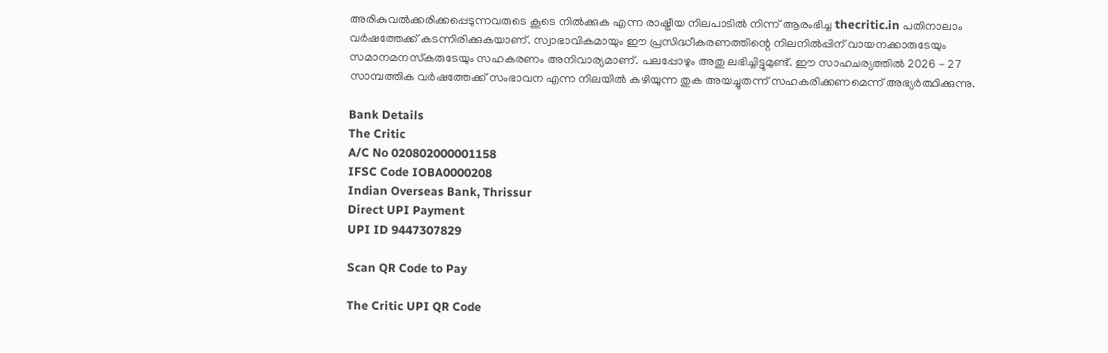അരികുവല്‍ക്കരിക്കപ്പെടുന്നവരുടെ കൂടെ നില്‍ക്കുക എന്ന രാഷ്ട്രീയ നിലപാടില്‍ നിന്ന് ആരംഭിച്ച thecritic.in പതിനാലാം വര്‍ഷത്തേക്ക് കടന്നിരിക്കുകയാണ്. സ്വാഭാവികമായും ഈ പ്രസിദ്ധീകരണത്തിന്റെ നിലനില്‍പ്പിന് വായനക്കാരുടേയും സമാനമനസ്‌കരുടേയും സഹകരണം അനിവാര്യമാണ്. പലപ്പോഴും അതു ലഭിച്ചിട്ടുമുണ്ട്. ഈ സാഹചര്യത്തില്‍ 2026 - 27 സാമ്പത്തിക വര്‍ഷത്തേക്ക് സംഭാവന എന്ന നിലയില്‍ കഴിയുന്ന തുക അയച്ചുതന്ന് സഹകരിക്കണമെന്ന് അഭ്യര്‍ത്ഥിക്കുന്നു.

Bank Details
The Critic
A/C No 020802000001158
IFSC Code IOBA0000208
Indian Overseas Bank, Thrissur
Direct UPI Payment
UPI ID 9447307829

Scan QR Code to Pay

The Critic UPI QR Code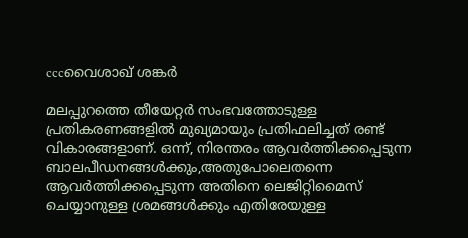cccവൈശാഖ് ശങ്കര്‍

മലപ്പുറത്തെ തീയേറ്റര്‍ സംഭവത്തോടുള്ള പ്രതികരണങ്ങളില്‍ മുഖ്യമായും പ്രതിഫലിച്ചത് രണ്ട് വികാരങ്ങളാണ്. ഒന്ന്, നിരന്തരം ആവര്‍ത്തിക്കപ്പെടുന്ന ബാലപീഡനങ്ങള്‍ക്കും,അതുപോലെതന്നെ ആവര്‍ത്തിക്കപ്പെടുന്ന അതിനെ ലെജിറ്റിമൈസ് ചെയ്യാനുള്ള ശ്രമങ്ങള്‍ക്കും എതിരേയുള്ള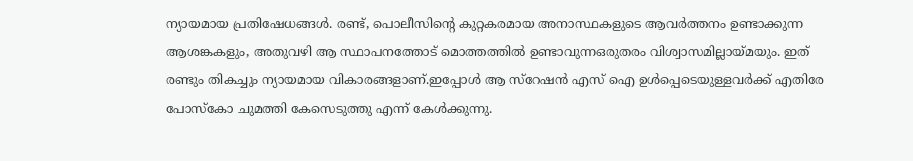ന്യായമായ പ്രതിഷേധങ്ങള്‍. രണ്ട്, പൊലീസിന്റെ കുറ്റകരമായ അനാസ്ഥകളുടെ ആവര്‍ത്തനം ഉണ്ടാക്കുന്ന ആശങ്കകളും, അതുവഴി ആ സ്ഥാപനത്തോട് മൊത്തത്തില്‍ ഉണ്ടാവുന്നഒരുതരം വിശ്വാസമില്ലായ്മയും. ഇത് രണ്ടും തികച്ചും ന്യായമായ വികാരങ്ങളാണ്.ഇപ്പോള്‍ ആ സ്‌റേഷന്‍ എസ് ഐ ഉള്‍പ്പെടെയുള്ളവര്‍ക്ക് എതിരേ പോസ്‌കോ ചുമത്തി കേസെടുത്തു എന്ന് കേള്‍ക്കുന്നു.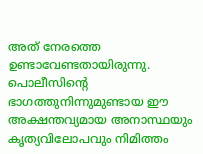അത് നേരത്തെ ഉണ്ടാവേണ്ടതായിരുന്നു.
പൊലീസിന്റെ ഭാഗത്തുനിന്നുമുണ്ടായ ഈ അക്ഷന്തവ്യമായ അനാസ്ഥയും കൃത്യവിലോപവും നിമിത്തം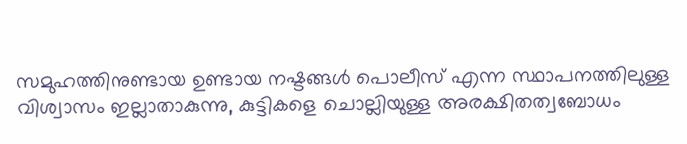സമുഹത്തിനുണ്ടായ ഉണ്ടായ നഷ്ടങ്ങള്‍ പൊലീസ് എന്ന സ്ഥാപനത്തിലുള്ള വിശ്വാസം ഇല്ലാതാകുന്നു, കുട്ടികളെ ചൊല്ലിയുള്ള അരക്ഷിതത്വബോധം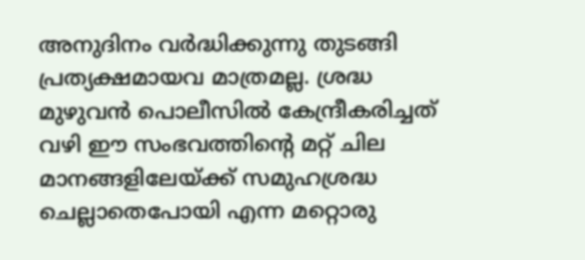അനുദിനം വര്‍ദ്ധിക്കുന്നു തുടങ്ങി പ്രത്യക്ഷമായവ മാത്രമല്ല. ശ്രദ്ധ മുഴുവന്‍ പൊലീസില്‍ കേന്ദ്രീകരിച്ചത് വഴി ഈ സംഭവത്തിന്റെ മറ്റ് ചില മാനങ്ങളിലേയ്ക്ക് സമുഹശ്രദ്ധ ചെല്ലാതെപോയി എന്ന മറ്റൊരു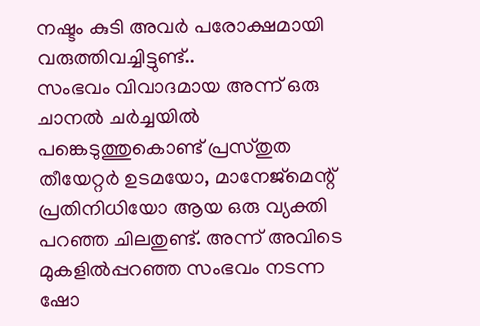നഷ്ടം കുടി അവര്‍ പരോക്ഷമായി വരുത്തിവച്ചിട്ടുണ്ട്..
സംഭവം വിവാദമായ അന്ന് ഒരു ചാനല്‍ ചര്‍ച്ചയില്‍ പങ്കെടുത്തുകൊണ്ട് പ്രസ്തുത തീയേറ്റര്‍ ഉടമയോ, മാനേജ്‌മെന്റ് പ്രതിനിധിയോ ആയ ഒരു വ്യക്തി പറഞ്ഞ ചിലതുണ്ട്. അന്ന് അവിടെ മുകളില്‍പ്പറഞ്ഞ സംഭവം നടന്ന ഷോ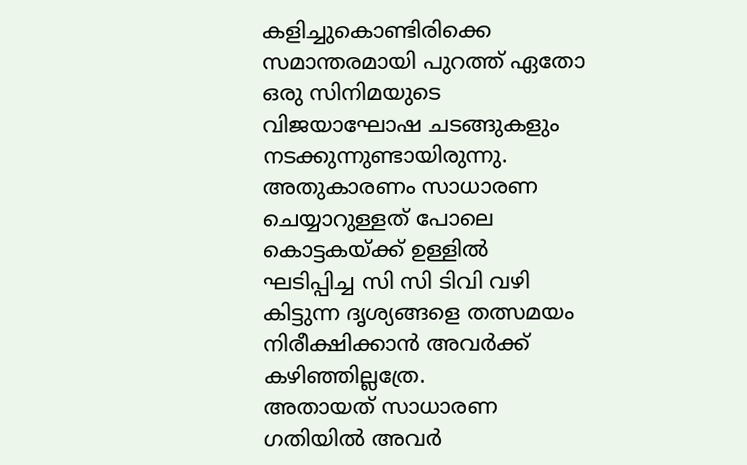കളിച്ചുകൊണ്ടിരിക്കെ സമാന്തരമായി പുറത്ത് ഏതോ ഒരു സിനിമയുടെ വിജയാഘോഷ ചടങ്ങുകളും നടക്കുന്നുണ്ടായിരുന്നു. അതുകാരണം സാധാരണ ചെയ്യാറുള്ളത് പോലെ കൊട്ടകയ്ക്ക് ഉള്ളില്‍ ഘടിപ്പിച്ച സി സി ടിവി വഴി കിട്ടുന്ന ദൃശ്യങ്ങളെ തത്സമയം നിരീക്ഷിക്കാന്‍ അവര്‍ക്ക് കഴിഞ്ഞില്ലത്രേ.
അതായത് സാധാരണ ഗതിയില്‍ അവര്‍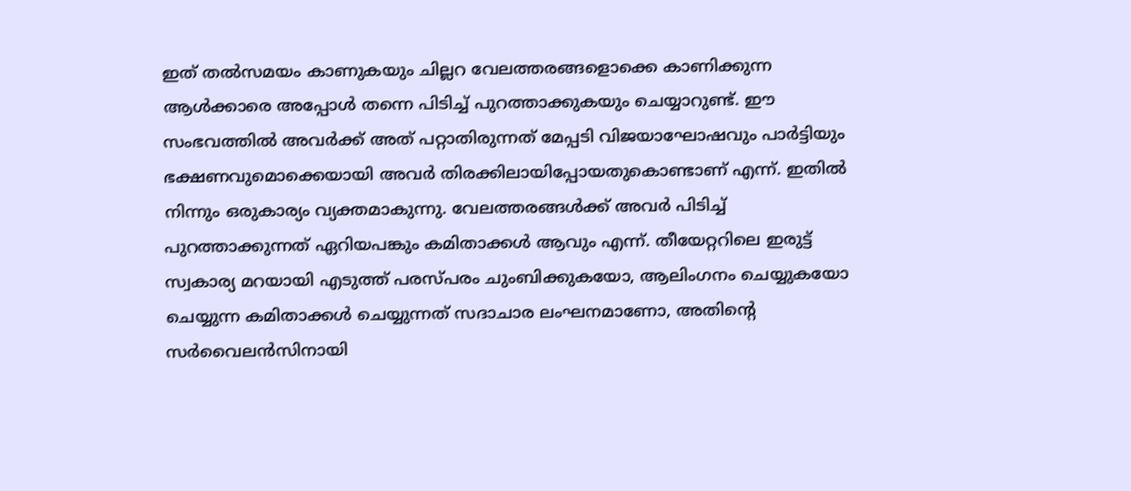ഇത് തല്‍സമയം കാണുകയും ചില്ലറ വേലത്തരങ്ങളൊക്കെ കാണിക്കുന്ന ആള്‍ക്കാരെ അപ്പോള്‍ തന്നെ പിടിച്ച് പുറത്താക്കുകയും ചെയ്യാറുണ്ട്. ഈ സംഭവത്തില്‍ അവര്‍ക്ക് അത് പറ്റാതിരുന്നത് മേപ്പടി വിജയാഘോഷവും പാര്‍ട്ടിയും ഭക്ഷണവുമൊക്കെയായി അവര്‍ തിരക്കിലായിപ്പോയതുകൊണ്ടാണ് എന്ന്. ഇതില്‍ നിന്നും ഒരുകാര്യം വ്യക്തമാകുന്നു. വേലത്തരങ്ങള്‍ക്ക് അവര്‍ പിടിച്ച് പുറത്താക്കുന്നത് ഏറിയപങ്കും കമിതാക്കള്‍ ആവും എന്ന്. തീയേറ്ററിലെ ഇരുട്ട് സ്വകാര്യ മറയായി എടുത്ത് പരസ്പരം ചുംബിക്കുകയോ, ആലിംഗനം ചെയ്യുകയോ ചെയ്യുന്ന കമിതാക്കള്‍ ചെയ്യുന്നത് സദാചാര ലംഘനമാണോ, അതിന്റെ സര്‍വൈലന്‍സിനായി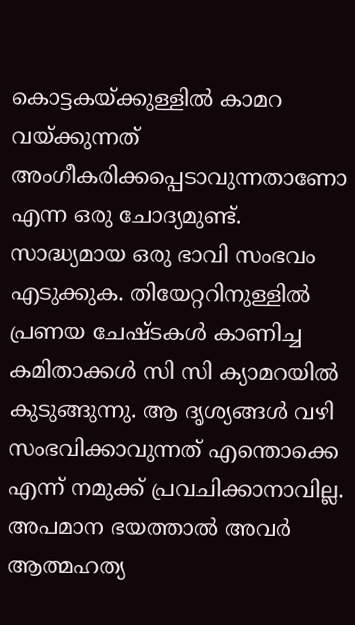കൊട്ടകയ്ക്കുള്ളില്‍ കാമറ വയ്ക്കുന്നത് അംഗീകരിക്കപ്പെടാവുന്നതാണോ എന്ന ഒരു ചോദ്യമുണ്ട്.
സാദ്ധ്യമായ ഒരു ഭാവി സംഭവം എടുക്കുക. തിയേറ്ററിനുള്ളില്‍ പ്രണയ ചേഷ്ടകള്‍ കാണിച്ച കമിതാക്കള്‍ സി സി ക്യാമറയില്‍ കുടുങ്ങുന്നു. ആ ദൃശ്യങ്ങള്‍ വഴി സംഭവിക്കാവുന്നത് എന്തൊക്കെ എന്ന് നമുക്ക് പ്രവചിക്കാനാവില്ല. അപമാന ഭയത്താല്‍ അവര്‍ ആത്മഹത്യ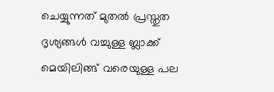ചെയ്യുന്നത് മുതല്‍ പ്രസ്തുത ദൃശ്യങ്ങള്‍ വച്ചുള്ള ബ്ലാക്ക് മെയിലിങ്ങ് വരെയുള്ള പല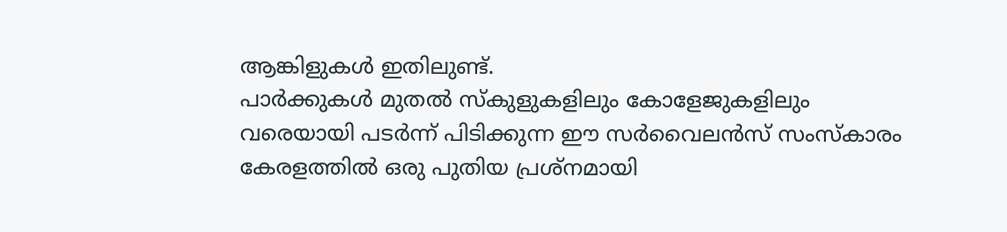ആങ്കിളുകള്‍ ഇതിലുണ്ട്.
പാര്‍ക്കുകള്‍ മുതല്‍ സ്‌കുളുകളിലും കോളേജുകളിലും വരെയായി പടര്‍ന്ന് പിടിക്കുന്ന ഈ സര്‍വൈലന്‍സ് സംസ്‌കാരം കേരളത്തില്‍ ഒരു പുതിയ പ്രശ്‌നമായി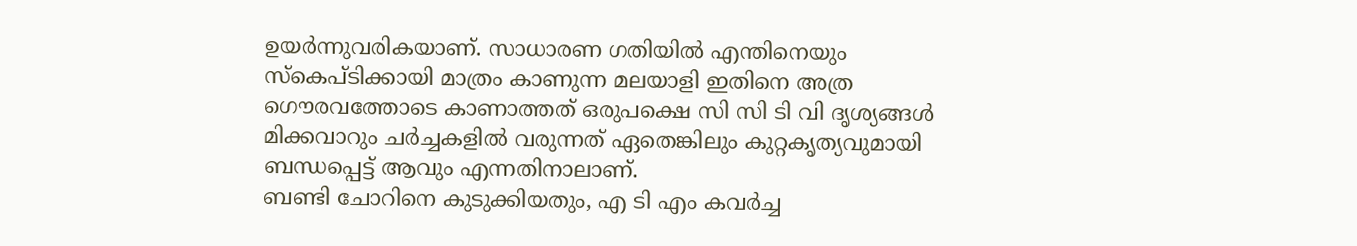ഉയര്‍ന്നുവരികയാണ്. സാധാരണ ഗതിയില്‍ എന്തിനെയും സ്‌കെപ്ടിക്കായി മാത്രം കാണുന്ന മലയാളി ഇതിനെ അത്ര ഗൌരവത്തോടെ കാണാത്തത് ഒരുപക്ഷെ സി സി ടി വി ദൃശ്യങ്ങള്‍ മിക്കവാറും ചര്‍ച്ചകളില്‍ വരുന്നത് ഏതെങ്കിലും കുറ്റകൃത്യവുമായി ബന്ധപ്പെട്ട് ആവും എന്നതിനാലാണ്.
ബണ്ടി ചോറിനെ കുടുക്കിയതും, എ ടി എം കവര്‍ച്ച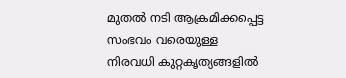മുതല്‍ നടി ആക്രമിക്കപ്പെട്ട സംഭവം വരെയുള്ള നിരവധി കുറ്റകൃത്യങ്ങളില്‍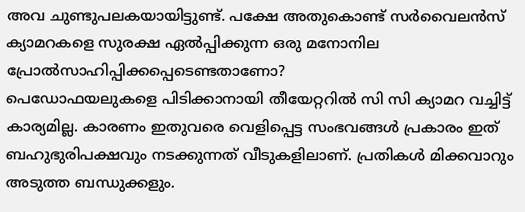അവ ചുണ്ടുപലകയായിട്ടുണ്ട്. പക്ഷേ അതുകൊണ്ട് സര്‍വൈലന്‍സ് ക്യാമറകളെ സുരക്ഷ ഏല്‍പ്പിക്കുന്ന ഒരു മനോനില പ്രോല്‍സാഹിപ്പിക്കപ്പെടെണ്ടതാണോ?
പെഡോഫയലുകളെ പിടിക്കാനായി തീയേറ്ററില്‍ സി സി ക്യാമറ വച്ചിട്ട് കാര്യമില്ല. കാരണം ഇതുവരെ വെളിപ്പെട്ട സംഭവങ്ങള്‍ പ്രകാരം ഇത് ബഹുഭുരിപക്ഷവും നടക്കുന്നത് വീടുകളിലാണ്. പ്രതികള്‍ മിക്കവാറും അടുത്ത ബന്ധുക്കളും.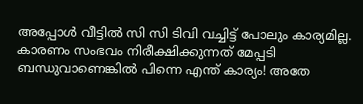അപ്പോള്‍ വീട്ടില്‍ സി സി ടിവി വച്ചിട്ട് പോലും കാര്യമില്ല. കാരണം സംഭവം നിരീക്ഷിക്കുന്നത് മേപ്പടി ബന്ധുവാണെങ്കില്‍ പിന്നെ എന്ത് കാര്യം! അതേ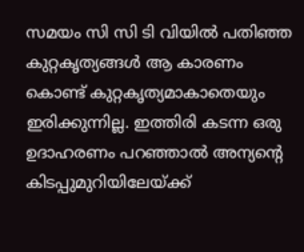സമയം സി സി ടി വിയില്‍ പതിഞ്ഞ കുറ്റകൃത്യങ്ങള്‍ ആ കാരണം കൊണ്ട് കുറ്റകൃത്യമാകാതെയും ഇരിക്കുന്നില്ല. ഇത്തിരി കടന്ന ഒരു ഉദാഹരണം പറഞ്ഞാല്‍ അന്യന്റെ കിടപ്പുമുറിയിലേയ്ക്ക്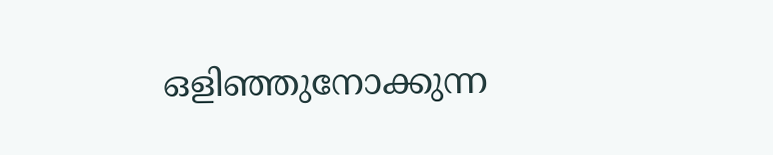ഒളിഞ്ഞുനോക്കുന്ന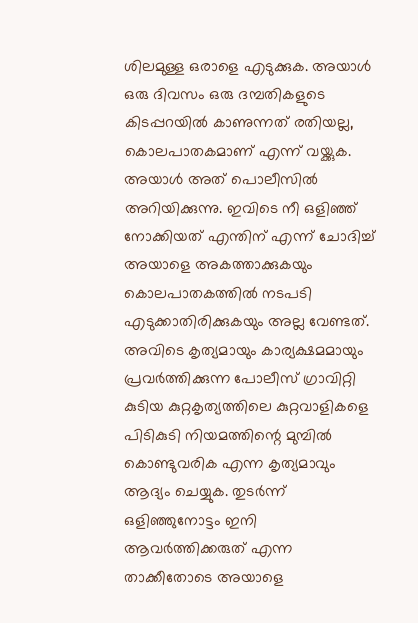ശിലമുള്ള ഒരാളെ എടുക്കുക. അയാള്‍ ഒരു ദിവസം ഒരു ദമ്പതികളുടെ കിടപ്പറയില്‍ കാണുന്നത് രതിയല്ല, കൊലപാതകമാണ് എന്ന് വയ്ക്കുക. അയാള്‍ അത് പൊലീസില്‍ അറിയിക്കുന്നു. ഇവിടെ നീ ഒളിഞ്ഞ് നോക്കിയത് എന്തിന് എന്ന് ചോദിച്ച് അയാളെ അകത്താക്കുകയും കൊലപാതകത്തില്‍ നടപടി എടുക്കാതിരിക്കുകയും അല്ല വേണ്ടത്.
അവിടെ കൃത്യമായും കാര്യക്ഷമമായും പ്രവര്‍ത്തിക്കുന്ന പോലീസ് ഗ്രാവിറ്റി കുടിയ കുറ്റകൃത്യത്തിലെ കുറ്റവാളികളെ പിടികുടി നിയമത്തിന്റെ മുമ്പില്‍ കൊണ്ടുവരിക എന്ന കൃത്യമാവും ആദ്യം ചെയ്യുക. തുടര്‍ന്ന് ഒളിഞ്ഞുനോട്ടം ഇനി ആവര്‍ത്തിക്കരുത് എന്ന താക്കീതോടെ അയാളെ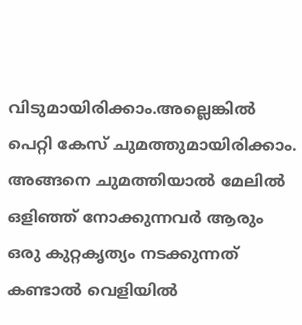വിടുമായിരിക്കാം.അല്ലെങ്കില്‍ പെറ്റി കേസ് ചുമത്തുമായിരിക്കാം. അങ്ങനെ ചുമത്തിയാല്‍ മേലില്‍ ഒളിഞ്ഞ് നോക്കുന്നവര്‍ ആരും ഒരു കുറ്റകൃത്യം നടക്കുന്നത് കണ്ടാല്‍ വെളിയില്‍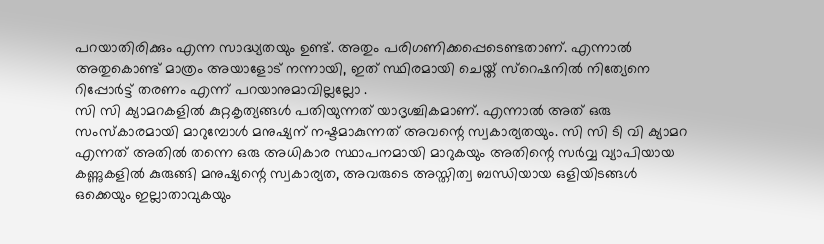പറയാതിരിക്കും എന്ന സാദ്ധ്യതയും ഉണ്ട്. അതും പരിഗണിക്കപ്പെടെണ്ടതാണ്. എന്നാല്‍ അതുകൊണ്ട് മാത്രം അയാളോട് നന്നായി, ഇത് സ്ഥിരമായി ചെയ്ത് സ്‌റെഷനില്‍ നിത്യേനെ റിപ്പോര്‍ട്ട് തരണം എന്ന് പറയാനുമാവില്ലല്ലോ .
സി സി ക്യാമറകളില്‍ കുറ്റകൃത്യങ്ങള്‍ പതിയുന്നത് യാദൃശ്ചികമാണ്. എന്നാല്‍ അത് ഒരു സംസ്‌കാരമായി മാറുമ്പോള്‍ മനുഷ്യന് നഷ്ടമാകുന്നത് അവന്റെ സ്വകാര്യതയും. സി സി ടി വി ക്യാമറ എന്നത് അതില്‍ തന്നെ ഒരു അധികാര സ്ഥാപനമായി മാറുകയും അതിന്റെ സര്‍വ്വ വ്യാപിയായ കണ്ണുകളില്‍ കുരുങ്ങി മനുഷ്യന്റെ സ്വകാര്യത, അവരുടെ അസ്തിത്വ ബന്ധിയായ ഒളിയിടങ്ങള്‍ ഒക്കെയും ഇല്ലാതാവുകയും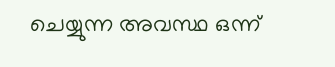ചെയ്യുന്ന അവസ്ഥ ഒന്ന്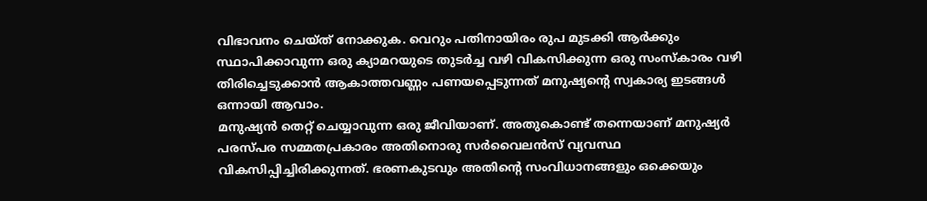വിഭാവനം ചെയ്ത് നോക്കുക. വെറും പതിനായിരം രുപ മുടക്കി ആര്‍ക്കും സ്ഥാപിക്കാവുന്ന ഒരു ക്യാമറയുടെ തുടര്‍ച്ച വഴി വികസിക്കുന്ന ഒരു സംസ്‌കാരം വഴി തിരിച്ചെടുക്കാന്‍ ആകാത്തവണ്ണം പണയപ്പെടുന്നത് മനുഷ്യന്റെ സ്വകാര്യ ഇടങ്ങള്‍ ഒന്നായി ആവാം.
മനുഷ്യന്‍ തെറ്റ് ചെയ്യാവുന്ന ഒരു ജീവിയാണ്. അതുകൊണ്ട് തന്നെയാണ് മനുഷ്യര്‍ പരസ്പര സമ്മതപ്രകാരം അതിനൊരു സര്‍വൈലന്‍സ് വ്യവസ്ഥ വികസിപ്പിച്ചിരിക്കുന്നത്. ഭരണകുടവും അതിന്റെ സംവിധാനങ്ങളും ഒക്കെയും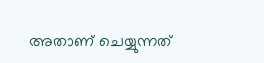അതാണ് ചെയ്യുന്നത്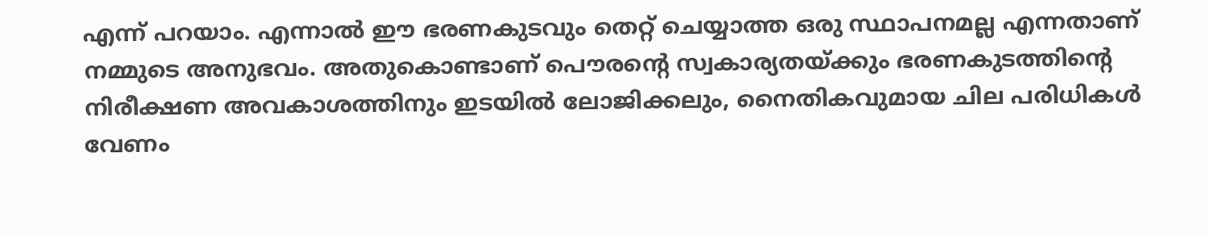എന്ന് പറയാം. എന്നാല്‍ ഈ ഭരണകുടവും തെറ്റ് ചെയ്യാത്ത ഒരു സ്ഥാപനമല്ല എന്നതാണ് നമ്മുടെ അനുഭവം. അതുകൊണ്ടാണ് പൌരന്റെ സ്വകാര്യതയ്ക്കും ഭരണകുടത്തിന്റെ നിരീക്ഷണ അവകാശത്തിനും ഇടയില്‍ ലോജിക്കലും, നൈതികവുമായ ചില പരിധികള്‍ വേണം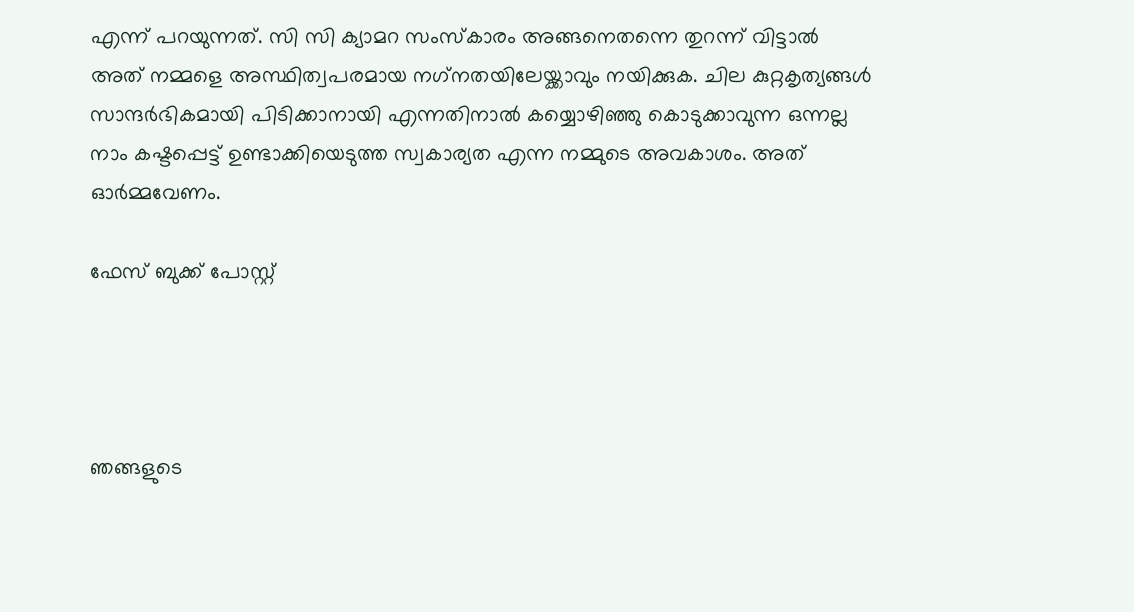എന്ന് പറയുന്നത്. സി സി ക്യാമറ സംസ്‌കാരം അങ്ങനെതന്നെ തുറന്ന് വിട്ടാല്‍ അത് നമ്മളെ അസ്ഥിത്വപരമായ നഗ്‌നതയിലേയ്ക്കാവും നയിക്കുക. ചില കുറ്റകൃത്യങ്ങള്‍ സാന്ദര്‍ഭികമായി പിടിക്കാനായി എന്നതിനാല്‍ കയ്യൊഴിഞ്ഞു കൊടുക്കാവുന്ന ഒന്നല്ല നാം കഷ്ടപ്പെട്ട് ഉണ്ടാക്കിയെടുത്ത സ്വകാര്യത എന്ന നമ്മുടെ അവകാശം. അത് ഓര്‍മ്മവേണം.

ഫേസ് ബുക്ക് പോസ്റ്റ്




ഞങ്ങളുടെ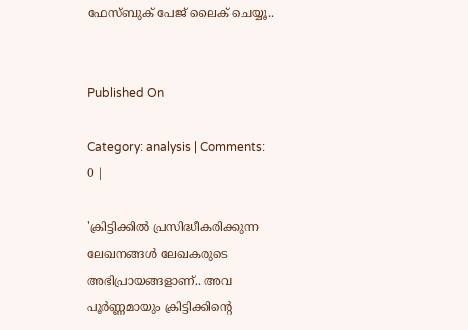ഫേസ്ബുക് പേജ് ലൈക് ചെയ്യൂ..


Published On

Category: analysis | Comments: 0 |

'ക്രിട്ടിക്കില്‍ പ്രസിദ്ധീകരിക്കുന്ന ലേഖനങ്ങള്‍ ലേഖകരുടെ അഭിപ്രായങ്ങളാണ്.. അവ പൂര്‍ണ്ണമായും ക്രിട്ടിക്കിന്റെ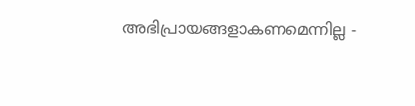അഭിപ്രായങ്ങളാകണമെന്നില്ല -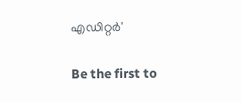എഡിറ്റര്‍'

Be the first to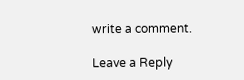write a comment.

Leave a Reply